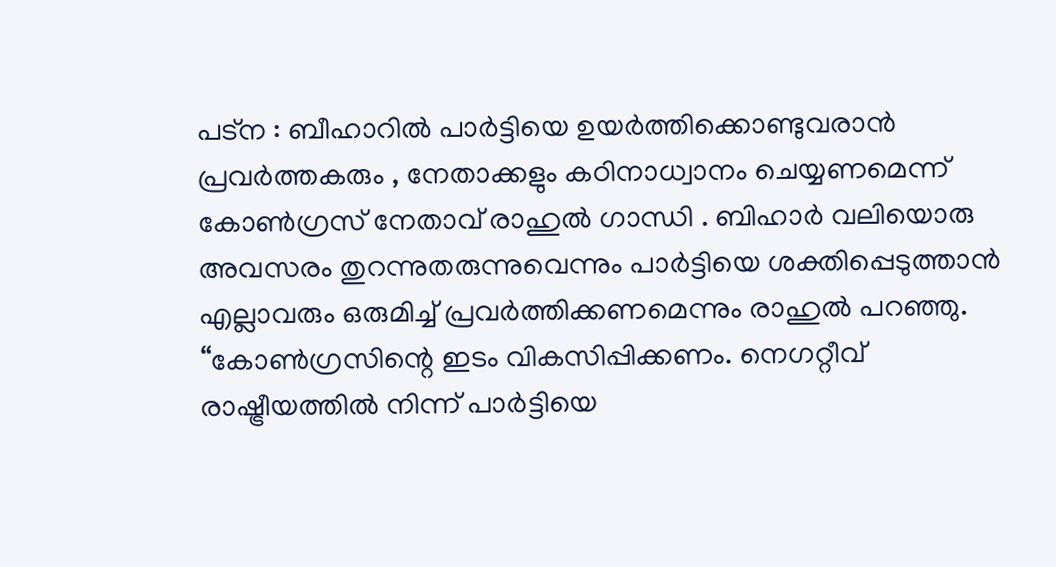പട്ന : ബീഹാറിൽ പാർട്ടിയെ ഉയർത്തിക്കൊണ്ടുവരാൻ പ്രവർത്തകരും , നേതാക്കളും കഠിനാധ്വാനം ചെയ്യണമെന്ന് കോൺഗ്രസ് നേതാവ് രാഹുൽ ഗാന്ധി . ബിഹാർ വലിയൊരു അവസരം തുറന്നുതരുന്നുവെന്നും പാർട്ടിയെ ശക്തിപ്പെടുത്താൻ എല്ലാവരും ഒരുമിച്ച് പ്രവർത്തിക്കണമെന്നും രാഹുൽ പറഞ്ഞു.
“കോൺഗ്രസിന്റെ ഇടം വികസിപ്പിക്കണം. നെഗറ്റീവ് രാഷ്ട്രീയത്തിൽ നിന്ന് പാർട്ടിയെ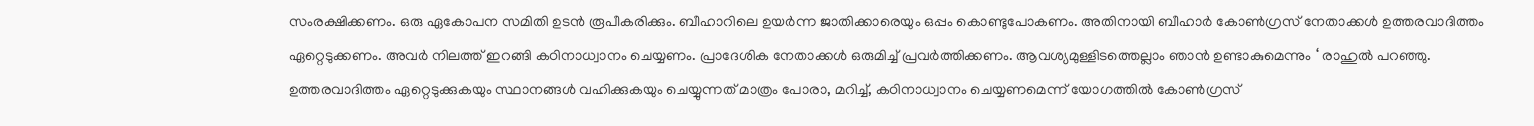സംരക്ഷിക്കണം. ഒരു ഏകോപന സമിതി ഉടൻ രൂപീകരിക്കും. ബീഹാറിലെ ഉയർന്ന ജാതിക്കാരെയും ഒപ്പം കൊണ്ടുപോകണം. അതിനായി ബീഹാർ കോൺഗ്രസ് നേതാക്കൾ ഉത്തരവാദിത്തം ഏറ്റെടുക്കണം. അവർ നിലത്ത് ഇറങ്ങി കഠിനാധ്വാനം ചെയ്യണം. പ്രാദേശിക നേതാക്കൾ ഒരുമിച്ച് പ്രവർത്തിക്കണം. ആവശ്യമുള്ളിടത്തെല്ലാം ഞാൻ ഉണ്ടാകുമെന്നും ‘ രാഹുൽ പറഞ്ഞു.
ഉത്തരവാദിത്തം ഏറ്റെടുക്കുകയും സ്ഥാനങ്ങൾ വഹിക്കുകയും ചെയ്യുന്നത് മാത്രം പോരാ, മറിച്ച്, കഠിനാധ്വാനം ചെയ്യണമെന്ന് യോഗത്തിൽ കോൺഗ്രസ്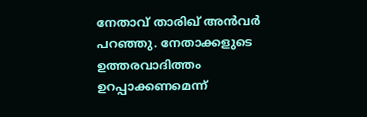നേതാവ് താരിഖ് അൻവർ പറഞ്ഞു. നേതാക്കളുടെ ഉത്തരവാദിത്തം ഉറപ്പാക്കണമെന്ന്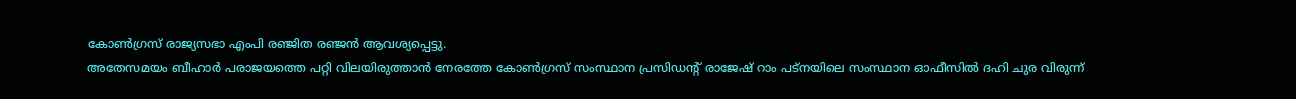കോൺഗ്രസ് രാജ്യസഭാ എംപി രഞ്ജിത രഞ്ജൻ ആവശ്യപ്പെട്ടു.
അതേസമയം ബീഹാർ പരാജയത്തെ പറ്റി വിലയിരുത്താൻ നേരത്തേ കോൺഗ്രസ് സംസ്ഥാന പ്രസിഡന്റ് രാജേഷ് റാം പട്നയിലെ സംസ്ഥാന ഓഫീസിൽ ദഹി ചുര വിരുന്ന്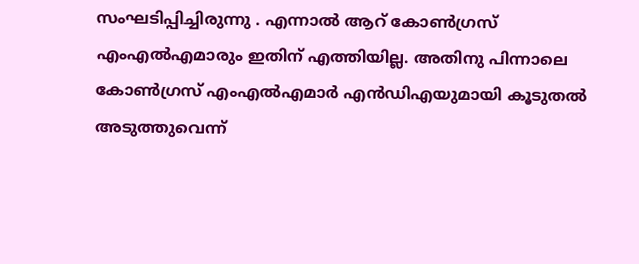സംഘടിപ്പിച്ചിരുന്നു . എന്നാൽ ആറ് കോൺഗ്രസ് എംഎൽഎമാരും ഇതിന് എത്തിയില്ല. അതിനു പിന്നാലെ കോൺഗ്രസ് എംഎൽഎമാർ എൻഡിഎയുമായി കൂടുതൽ അടുത്തുവെന്ന്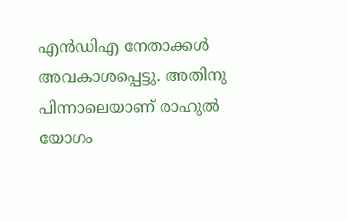എൻഡിഎ നേതാക്കൾ അവകാശപ്പെട്ടു. അതിനു പിന്നാലെയാണ് രാഹുൽ യോഗം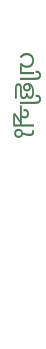വിളിച്ചു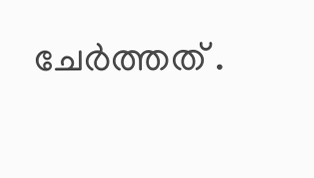ചേർത്തത് .